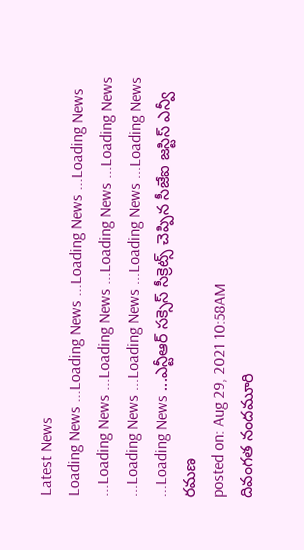Latest News
Loading News ...Loading News ...Loading News ...Loading News ...Loading News ...Loading News ...Loading News ...Loading News ...Loading News ...Loading News ...Loading News ...Loading News ...Loading News ...ఎన్టీఆర్ సక్సెస్ సీక్రెట్స్ చెప్పిన సీజేఐ జస్టిస్ ఎన్వీ రమణ
posted on: Aug 29, 2021 10:58AM
దివంగత నందమూరి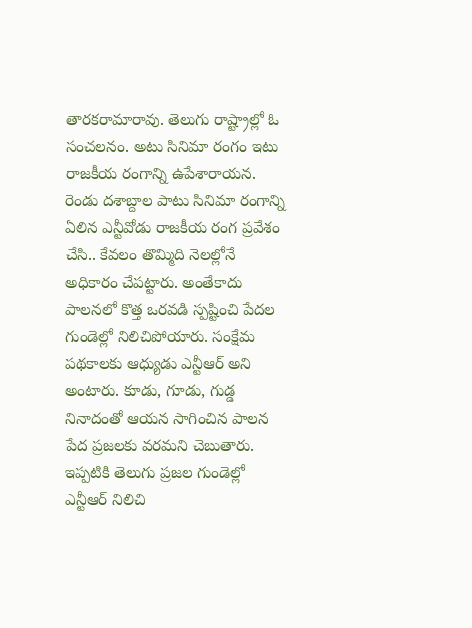తారకరామారావు. తెలుగు రాష్ట్రాల్లో ఓ సంచలనం. అటు సినిమా రంగం ఇటు రాజకీయ రంగాన్ని ఉపేశారాయన. రెండు దశాబ్దాల పాటు సినిమా రంగాన్ని ఏలిన ఎన్టీవోడు రాజకీయ రంగ ప్రవేశం చేసి.. కేవలం తొమ్మిది నెలల్లోనే అధికారం చేపట్టారు. అంతేకాదు పాలనలో కొత్త ఒరవడి స్పష్టించి పేదల గుండెల్లో నిలిచిపోయారు. సంక్షేమ పథకాలకు ఆధ్యుడు ఎన్టీఆర్ అని అంటారు. కూడు, గూడు, గుడ్డ నినాదంతో ఆయన సాగించిన పాలన పేద ప్రజలకు వరమని చెబుతారు. ఇప్పటికి తెలుగు ప్రజల గుండెల్లో ఎన్టీఆర్ నిలిచి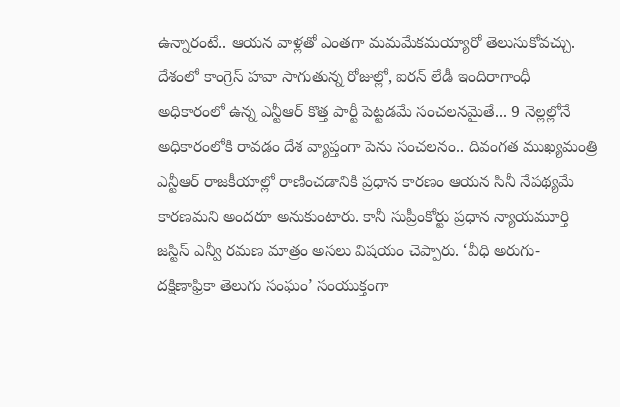ఉన్నారంటే.. ఆయన వాళ్లతో ఎంతగా మమమేకమయ్యారో తెలుసుకోవచ్చు.
దేశంలో కాంగ్రెస్ హవా సాగుతున్న రోజుల్లో, ఐరన్ లేడీ ఇందిరాగాంధీ అధికారంలో ఉన్న ఎన్టీఆర్ కొత్త పార్టీ పెట్టడమే సంచలనమైతే... 9 నెల్లల్లోనే అధికారంలోకి రావడం దేశ వ్యాప్తంగా పెను సంచలనం.. దివంగత ముఖ్యమంత్రి ఎన్టీఆర్ రాజకీయాల్లో రాణించడానికి ప్రధాన కారణం ఆయన సినీ నేపథ్యమే కారణమని అందరూ అనుకుంటారు. కానీ సుప్రీంకోర్టు ప్రధాన న్యాయమూర్తి జస్టిస్ ఎన్వీ రమణ మాత్రం అసలు విషయం చెప్పారు. ‘వీధి అరుగు- దక్షిణాఫ్రికా తెలుగు సంఘం’ సంయుక్తంగా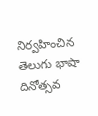నిర్వహించిన తెలుగు భాషా దినోత్సవ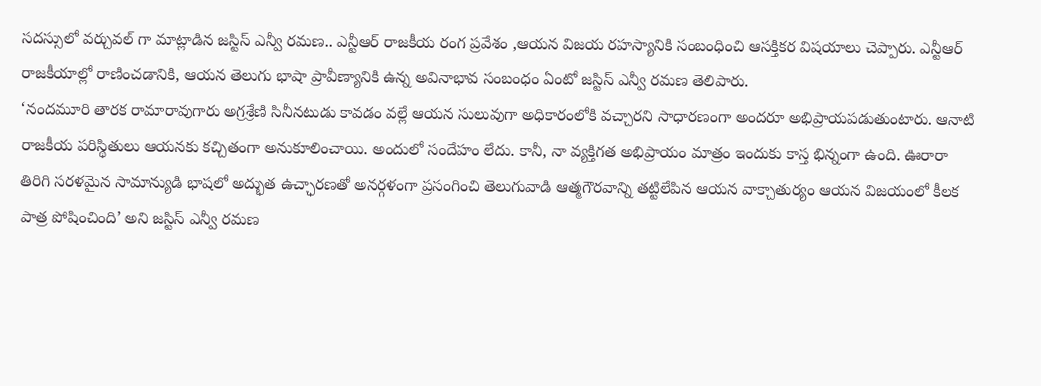సదస్సులో వర్చువల్ గా మాట్లాడిన జస్టిస్ ఎన్వీ రమణ.. ఎన్టీఆర్ రాజకీయ రంగ ప్రవేశం ,ఆయన విజయ రహస్యానికి సంబంధించి ఆసక్తికర విషయాలు చెప్పారు. ఎన్టీఆర్ రాజకీయాల్లో రాణించడానికి, ఆయన తెలుగు భాషా ప్రావీణ్యానికి ఉన్న అవినాభావ సంబంధం ఏంటో జస్టిస్ ఎన్వీ రమణ తెలిపారు.
‘నందమూరి తారక రామారావుగారు అగ్రశ్రేణి సినీనటుడు కావడం వల్లే ఆయన సులువుగా అధికారంలోకి వచ్చారని సాధారణంగా అందరూ అభిప్రాయపడుతుంటారు. ఆనాటి రాజకీయ పరిస్థితులు ఆయనకు కచ్చితంగా అనుకూలించాయి. అందులో సందేహం లేదు. కానీ, నా వ్యక్తిగత అభిప్రాయం మాత్రం ఇందుకు కాస్త భిన్నంగా ఉంది. ఊరారా తిరిగి సరళమైన సామాన్యుడి భాషలో అద్భుత ఉచ్ఛారణతో అనర్గళంగా ప్రసంగించి తెలుగువాడి ఆత్మగౌరవాన్ని తట్టిలేపిన ఆయన వాక్చాతుర్యం ఆయన విజయంలో కీలక పాత్ర పోషించింది’ అని జస్టిస్ ఎన్వీ రమణ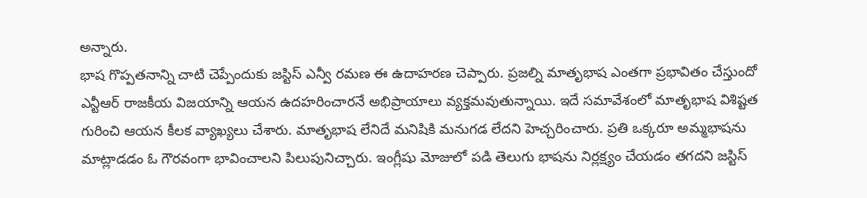అన్నారు.
భాష గొప్పతనాన్ని చాటి చెప్పేందుకు జస్టిస్ ఎన్వీ రమణ ఈ ఉదాహరణ చెప్పారు. ప్రజల్ని మాతృభాష ఎంతగా ప్రభావితం చేస్తుందో ఎన్టీఆర్ రాజకీయ విజయాన్ని ఆయన ఉదహరించారనే అభిప్రాయాలు వ్యక్తమవుతున్నాయి. ఇదే సమావేశంలో మాతృభాష విశిష్టత గురించి ఆయన కీలక వ్యాఖ్యలు చేశారు. మాతృభాష లేనిదే మనిషికి మనుగడ లేదని హెచ్చరించారు. ప్రతి ఒక్కరూ అమ్మభాషను మాట్లాడడం ఓ గౌరవంగా భావించాలని పిలుపునిచ్చారు. ఇంగ్లీషు మోజులో పడి తెలుగు భాషను నిర్లక్ష్యం చేయడం తగదని జస్టిస్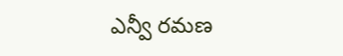ఎన్వీ రమణ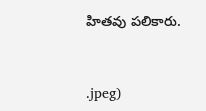హితవు పలికారు.


.jpeg)